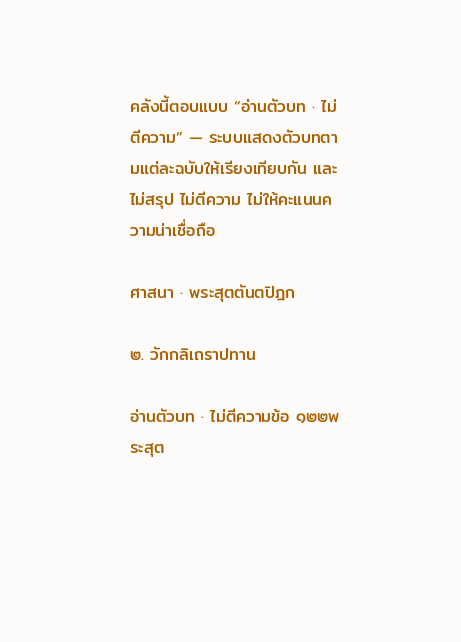คลังนี้ตอบแบบ “อ่านตัวบท · ไม่ตีความ” — ระบบแสดงตัวบทตามแต่ละฉบับให้เรียงเทียบกัน และไม่สรุป ไม่ตีความ ไม่ให้คะแนนความน่าเชื่อถือ

ศาสนา · พระสุตตันตปิฎก

๒. วักกลิเถราปทาน

อ่านตัวบท · ไม่ตีความข้อ ๑๒๒พระสุต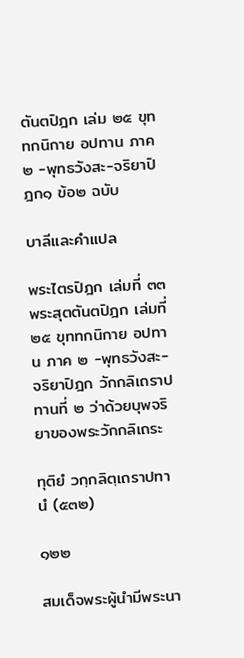ตันตปิฎก เล่ม ๒๕ ขุททกนิกาย อปทาน ภาค ๒ -พุทธวังสะ-จริยาปิฎก๑ ข้อ๒ ฉบับ

บาลีและคำแปล

พระไตรปิฎก เล่มที่ ๓๓ พระสุตตันตปิฎก เล่มที่ ๒๕ ขุททกนิกาย อปทาน ภาค ๒ -พุทธวังสะ-จริยาปิฎก วักกลิเถราปทานที่ ๒ ว่าด้วยบุพจริยาของพระวักกลิเถระ

ทุติยํ วกฺกลิตฺเถราปทานํ (๕๓๒)

๑๒๒

สมเด็จพระผู้นำมีพระนา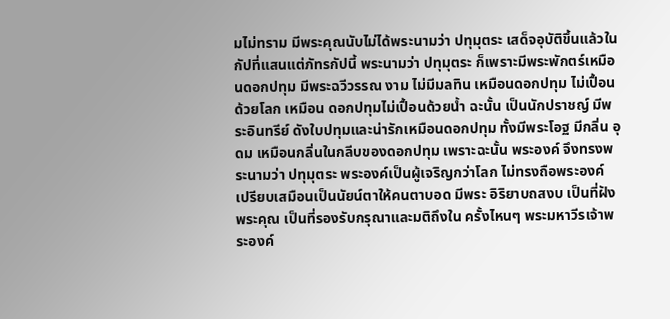มไม่ทราม มีพระคุณนับไม่ได้พระนามว่า ปทุมุตระ เสด็จอุบัติขึ้นแล้วในกัปที่แสนแต่ภัทรกัปนี้ พระนามว่า ปทุมุตระ ก็เพราะมีพระพักตร์เหมือนดอกปทุม มีพระฉวีวรรณ งาม ไม่มีมลทิน เหมือนดอกปทุม ไม่เปื้อนด้วยโลก เหมือน ดอกปทุมไม่เปื้อนด้วยน้ำ ฉะนั้น เป็นนักปราชญ์ มีพระอินทรีย์ ดังใบปทุมและน่ารักเหมือนดอกปทุม ทั้งมีพระโอฐ มีกลิ่น อุดม เหมือนกลิ่นในกลีบของดอกปทุม เพราะฉะนั้น พระองค์ จึงทรงพระนามว่า ปทุมุตระ พระองค์เป็นผู้เจริญกว่าโลก ไม่ทรงถือพระองค์ เปรียบเสมือนเป็นนัยน์ตาให้คนตาบอด มีพระ อิริยาบถสงบ เป็นที่ฝังพระคุณ เป็นที่รองรับกรุณาและมติถึงใน ครั้งไหนๆ พระมหาวีรเจ้าพระองค์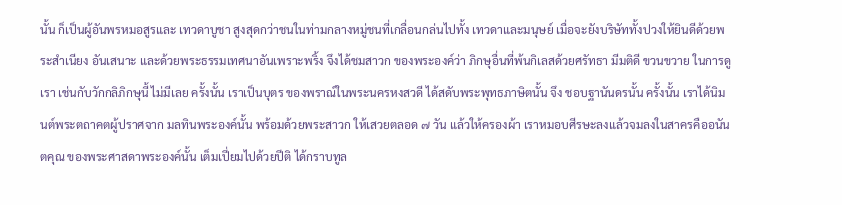นั้น ก็เป็นผู้อันพรหมอสูรและ เทวดาบูชา สูงสุดกว่าชนในท่ามกลางหมู่ชนที่เกลื่อนกล่นไปทั้ง เทวดาและมนุษย์ เมื่อจะยังบริษัททั้งปวงให้ยินดีด้วยพระสำเนียง อันเสนาะ และด้วยพระธรรมเทศนาอันเพราะพริ้ง จึงได้ชมสาวก ของพระองค์ว่า ภิกษุอื่นที่พ้นกิเลสด้วยศรัทธา มีมติดี ขวนขวาย ในการดูเรา เช่นกับวักกลิภิกษุนี้ ไม่มีเลย ครั้งนั้น เราเป็นบุตร ของพราณ์ในพระนครหงสวดี ได้สดับพระพุทธภาษิตนั้น จึง ชอบฐานันดรนั้น ครั้งนั้น เราได้นิมนต์พระตถาคตผู้ปราศจาก มลทินพระองค์นั้น พร้อมด้วยพระสาวก ให้เสวยตลอด ๗ วัน แล้วให้ครองผ้า เราหมอบศีรษะลงแล้วจมลงในสาครคืออนันตคุณ ของพระศาสดาพระองค์นั้น เต็มเปี่ยมไปด้วยปีติ ได้กราบทูล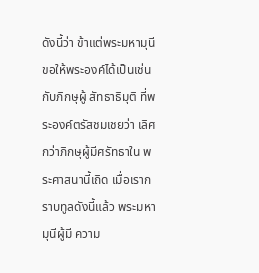ดังนี้ว่า ข้าแต่พระมหามุนี ขอให้พระองค์ได้เป็นเช่นกับภิกษุผู้ สัทธาธิมุติ ที่พระองค์ตรัสชมเชยว่า เลิศกว่าภิกษุผู้มีศรัทธาใน พระศาสนานี้เถิด เมื่อเรากราบทูลดังนี้แล้ว พระมหามุนีผู้มี ความ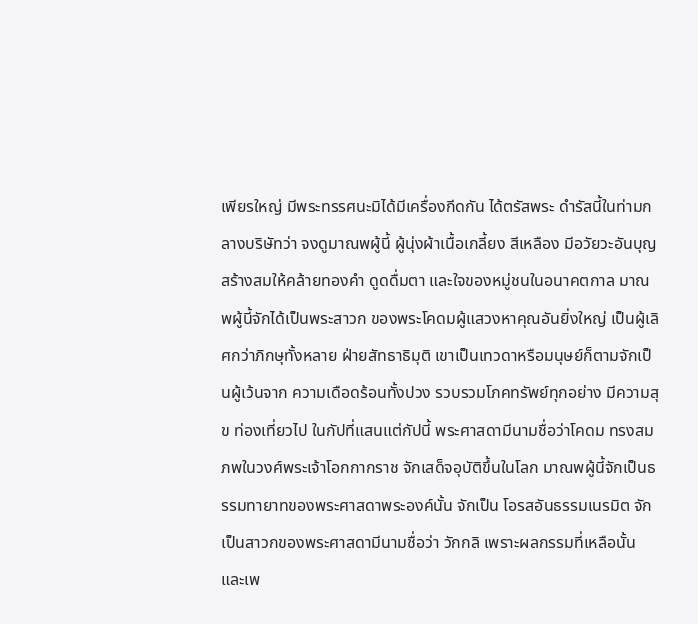เพียรใหญ่ มีพระทรรศนะมิได้มีเครื่องกีดกัน ได้ตรัสพระ ดำรัสนี้ในท่ามกลางบริษัทว่า จงดูมาณพผู้นี้ ผู้นุ่งผ้าเนื้อเกลี้ยง สีเหลือง มีอวัยวะอันบุญสร้างสมให้คล้ายทองคำ ดูดดื่มตา และใจของหมู่ชนในอนาคตกาล มาณพผู้นี้จักได้เป็นพระสาวก ของพระโคดมผู้แสวงหาคุณอันยิ่งใหญ่ เป็นผู้เลิศกว่าภิกษุทั้งหลาย ฝ่ายสัทธาธิมุติ เขาเป็นเทวดาหรือมนุษย์ก็ตามจักเป็นผู้เว้นจาก ความเดือดร้อนทั้งปวง รวบรวมโภคทรัพย์ทุกอย่าง มีความสุข ท่องเที่ยวไป ในกัปที่แสนแต่กัปนี้ พระศาสดามีนามชื่อว่าโคดม ทรงสมภพในวงศ์พระเจ้าโอกกากราช จักเสด็จอุบัติขึ้นในโลก มาณพผู้นี้จักเป็นธรรมทายาทของพระศาสดาพระองค์นั้น จักเป็น โอรสอันธรรมเนรมิต จักเป็นสาวกของพระศาสดามีนามชื่อว่า วักกลิ เพราะผลกรรมที่เหลือนั้น และเพ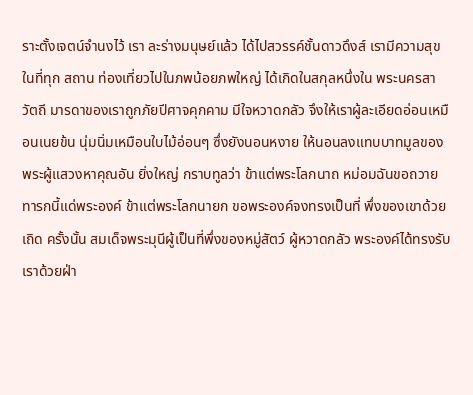ราะตั้งเจตน์จำนงไว้ เรา ละร่างมนุษย์แล้ว ได้ไปสวรรค์ชั้นดาวดึงส์ เรามีความสุขในที่ทุก สถาน ท่องเที่ยวไปในภพน้อยภพใหญ่ ได้เกิดในสกุลหนึ่งใน พระนครสาวัตถี มารดาของเราถูกภัยปีศาจคุกคาม มีใจหวาดกลัว จึงให้เราผู้ละเอียดอ่อนเหมือนเนยข้น นุ่มนิ่มเหมือนใบไม้อ่อนๆ ซึ่งยังนอนหงาย ให้นอนลงแทบบาทมูลของพระผู้แสวงหาคุณอัน ยิ่งใหญ่ กราบทูลว่า ข้าแต่พระโลกนาถ หม่อมฉันขอถวาย ทารกนี้แด่พระองค์ ข้าแต่พระโลกนายก ขอพระองค์จงทรงเป็นที่ พึ่งของเขาด้วยเถิด ครั้งนั้น สมเด็จพระมุนีผู้เป็นที่พึ่งของหมู่สัตว์ ผู้หวาดกลัว พระองค์ได้ทรงรับเราด้วยฝ่า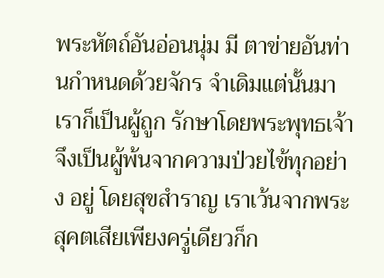พระหัตถ์อันอ่อนนุ่ม มี ตาข่ายอันท่านกำหนดด้วยจักร จำเดิมแต่นั้นมา เราก็เป็นผู้ถูก รักษาโดยพระพุทธเจ้า จึงเป็นผู้พ้นจากความป่วยไข้ทุกอย่าง อยู่ โดยสุขสำราญ เราเว้นจากพระสุคตเสียเพียงครู่เดียวก็ก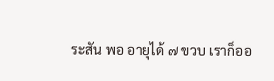ระสัน พอ อายุได้ ๗ ขวบ เราก็ออ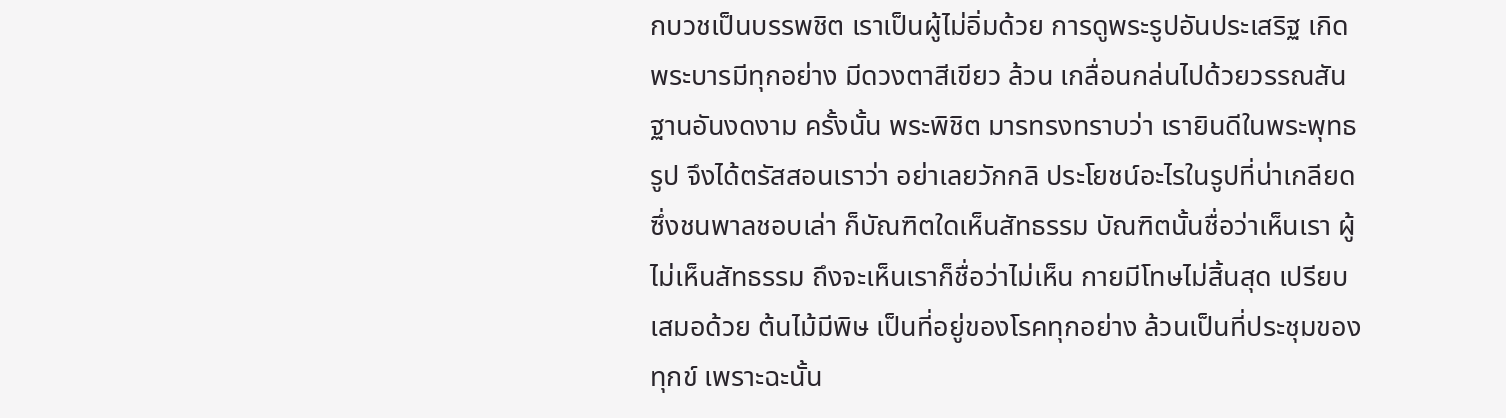กบวชเป็นบรรพชิต เราเป็นผู้ไม่อิ่มด้วย การดูพระรูปอันประเสริฐ เกิดพระบารมีทุกอย่าง มีดวงตาสีเขียว ล้วน เกลื่อนกล่นไปด้วยวรรณสันฐานอันงดงาม ครั้งนั้น พระพิชิต มารทรงทราบว่า เรายินดีในพระพุทธรูป จึงได้ตรัสสอนเราว่า อย่าเลยวักกลิ ประโยชน์อะไรในรูปที่น่าเกลียดซึ่งชนพาลชอบเล่า ก็บัณฑิตใดเห็นสัทธรรม บัณฑิตนั้นชื่อว่าเห็นเรา ผู้ไม่เห็นสัทธรรม ถึงจะเห็นเราก็ชื่อว่าไม่เห็น กายมีโทษไม่สิ้นสุด เปรียบเสมอด้วย ต้นไม้มีพิษ เป็นที่อยู่ของโรคทุกอย่าง ล้วนเป็นที่ประชุมของทุกข์ เพราะฉะนั้น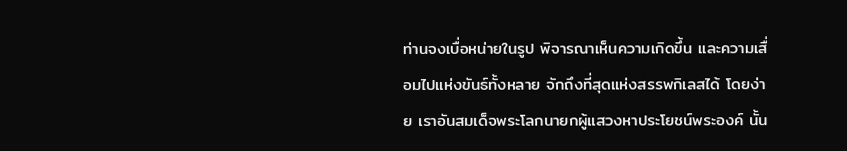ท่านจงเบื่อหน่ายในรูป พิจารณาเห็นความเกิดขึ้น และความเสื่อมไปแห่งขันธ์ทั้งหลาย จักถึงที่สุดแห่งสรรพกิเลสได้ โดยง่าย เราอันสมเด็จพระโลกนายกผู้แสวงหาประโยชน์พระองค์ นั้น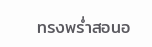ทรงพร่ำสอนอ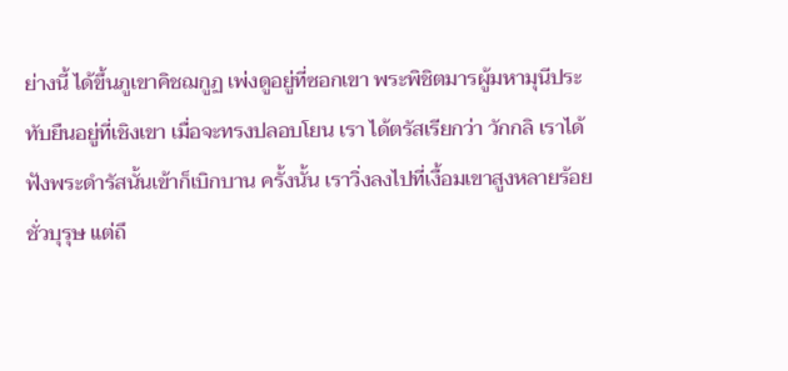ย่างนี้ ได้ขึ้นภูเขาคิชฌกูฏ เพ่งดูอยู่ที่ซอกเขา พระพิชิตมารผู้มหามุนีประทับยืนอยู่ที่เชิงเขา เมื่อจะทรงปลอบโยน เรา ได้ตรัสเรียกว่า วักกลิ เราได้ฟังพระดำรัสนั้นเข้าก็เบิกบาน ครั้งนั้น เราวิ่งลงไปที่เงื้อมเขาสูงหลายร้อยชั่วบุรุษ แต่ถึ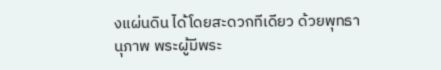งแผ่นดิน ได้โดยสะดวกทีเดียว ด้วยพุทธานุภาพ พระผู้มีพระ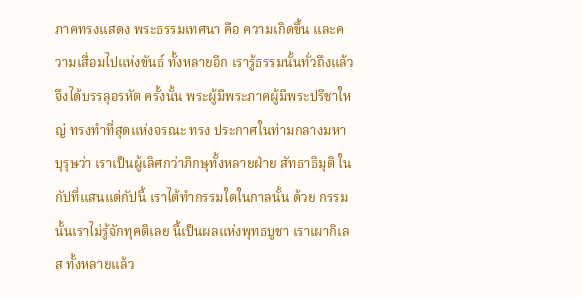ภาคทรงแสดง พระธรรมเทศนา คือ ความเกิดขึ้น และความเสื่อมไปแห่งขันธ์ ทั้งหลายอีก เรารู้ธรรมนั้นทั่วถึงแล้ว จึงได้บรรลุอรหัต ครั้งนั้น พระผู้มีพระภาคผู้มีพระปรีชาใหญ่ ทรงทำที่สุดแห่งจรณะ ทรง ประกาศในท่ามกลางมหาบุรุษว่า เราเป็นผู้เลิศกว่าภิกษุทั้งหลายฝ่าย สัทธาธิมุติ ในกัปที่แสนแต่กัปนี้ เราได้ทำกรรมใดในกาลนั้น ด้วย กรรมนั้นเราไม่รู้จักทุคติเลย นี้เป็นผลแห่งพุทธบูชา เราเผากิเลส ทั้งหลายแล้ว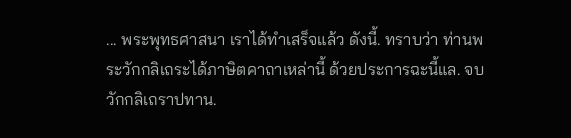... พระพุทธศาสนา เราได้ทำเสร็จแล้ว ดังนี้. ทราบว่า ท่านพระวักกลิเถระได้ภาษิตคาถาเหล่านี้ ด้วยประการฉะนี้แล. จบ วักกลิเถราปทาน.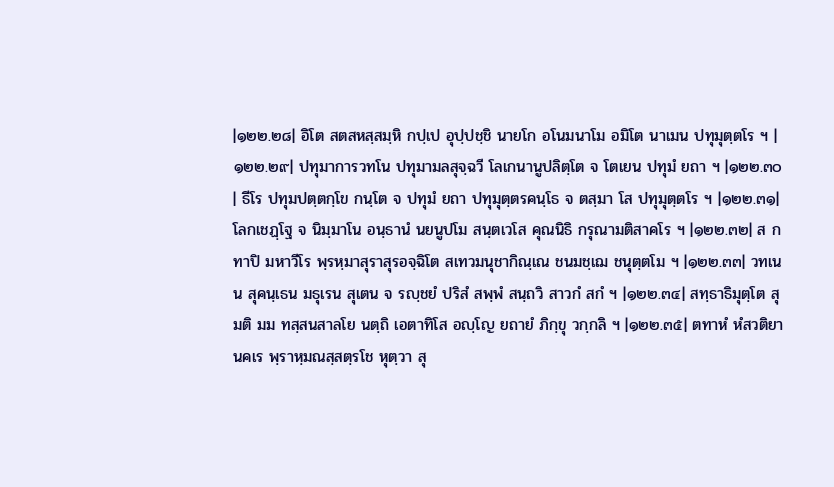|๑๒๒.๒๘| อิโต สตสหสฺสมฺหิ กปฺเป อุปฺปชฺชิ นายโก อโนมนาโม อมิโต นาเมน ปทุมุตฺตโร ฯ |๑๒๒.๒๙| ปทุมาการวทโน ปทุมามลสุจฺฉวี โลเกนานูปลิตฺโต จ โตเยน ปทุมํ ยถา ฯ |๑๒๒.๓๐| ธีโร ปทุมปตฺตกฺโข กนฺโต จ ปทุมํ ยถา ปทุมุตฺตรคนฺโธ จ ตสฺมา โส ปทุมุตฺตโร ฯ |๑๒๒.๓๑| โลกเชฏฺโฐ จ นิมฺมาโน อนฺธานํ นยนูปโม สนฺตเวโส คุณนิธิ กรุณามติสาคโร ฯ |๑๒๒.๓๒| ส กทาปิ มหาวีโร พฺรหฺมาสุราสุรอจฺฉิโต สเทวมนุชากิณฺเณ ชนมชฺเฌ ชนุตฺตโม ฯ |๑๒๒.๓๓| วทเนน สุคนฺเธน มธุเรน สุเตน จ รญฺชยํ ปริสํ สพฺพํ สนฺถวิ สาวกํ สกํ ฯ |๑๒๒.๓๔| สทฺธาธิมุตฺโต สุมติ มม ทสฺสนสาลโย นตฺถิ เอตาทิโส อญฺโญ ยถายํ ภิกฺขุ วกฺกลิ ฯ |๑๒๒.๓๕| ตทาหํ หํสวติยา นคเร พฺราหฺมณสฺสตฺรโช หุตฺวา สุ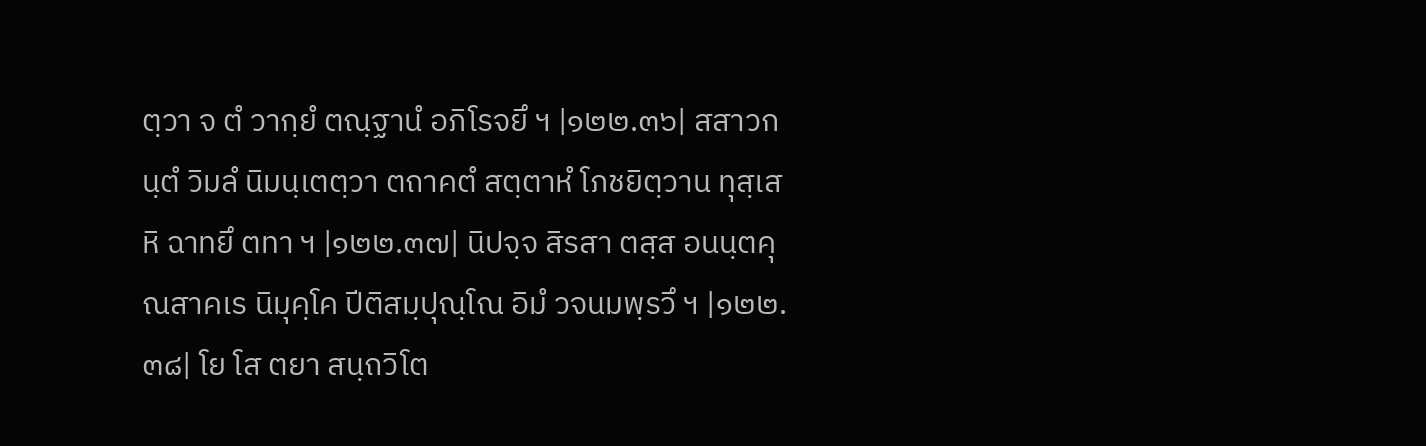ตฺวา จ ตํ วากฺยํ ตณฺฐานํ อภิโรจยึ ฯ |๑๒๒.๓๖| สสาวกนฺตํ วิมลํ นิมนฺเตตฺวา ตถาคตํ สตฺตาหํ โภชยิตฺวาน ทุสฺเสหิ ฉาทยึ ตทา ฯ |๑๒๒.๓๗| นิปจฺจ สิรสา ตสฺส อนนฺตคุณสาคเร นิมุคฺโค ปีติสมฺปุณฺโณ อิมํ วจนมพฺรวึ ฯ |๑๒๒.๓๘| โย โส ตยา สนฺถวิโต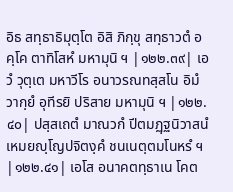อิธ สทฺธาธิมุตฺโต อิสิ ภิกฺขุ สทฺธาวตํ อคฺโค ตาทิโสหํ มหามุนิ ฯ |๑๒๒.๓๙| เอวํ วุตฺเต มหาวีโร อนาวรณทสฺสโน อิมํ วากฺยํ อุทีรยิ ปริสาย มหามุนิ ฯ |๑๒๒.๔๐| ปสฺสเถตํ มาณวกํ ปีตมฏฺฐนิวาสนํ เหมยญฺโญปจิตงฺคํ ชนเนตฺตมโนหรํ ฯ |๑๒๒.๔๑| เอโส อนาคตทฺธาเน โคต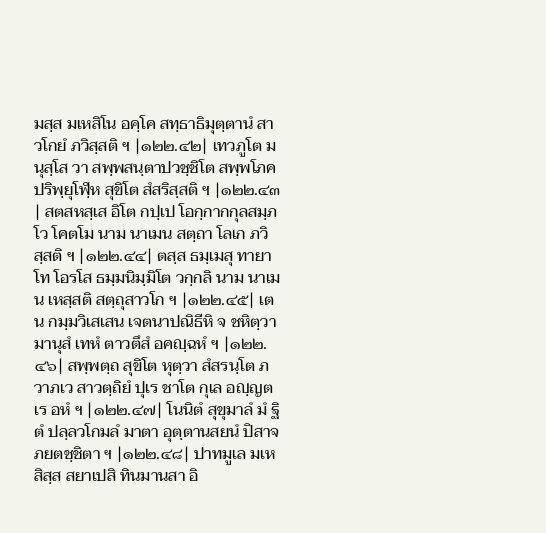มสฺส มเหสิโน อคฺโค สทฺธาธิมุตฺตานํ สาวโกยํ ภวิสฺสติ ฯ |๑๒๒.๔๒| เทวภูโต มนุสฺโส วา สพฺพสนฺตาปวชฺชิโต สพฺพโภคปริพฺยุโฬฺห สุขิโต สํสริสฺสติ ฯ |๑๒๒.๔๓| สตสหสฺเส อิโต กปฺเป โอกฺกากกุลสมฺภโว โคตโม นาม นาเมน สตฺถา โลเก ภวิสฺสติ ฯ |๑๒๒.๔๔| ตสฺส ธมฺเมสุ ทายาโท โอรโส ธมฺมนิมฺมิโต วกฺกลิ นาม นาเมน เหสฺสติ สตฺถุสาวโก ฯ |๑๒๒.๔๕| เตน กมฺมวิเสเสน เจตนาปณิธีหิ จ ชหิตฺวา มานุสํ เทหํ ตาวตึสํ อคญฺฉหํ ฯ |๑๒๒.๔๖| สพฺพตฺถ สุขิโต หุตฺวา สํสรนฺโต ภวาภเว สาวตฺถิยํ ปุเร ชาโต กุเล อญฺญตเร อหํ ฯ |๑๒๒.๔๗| โนนิตํ สุขุมาลํ มํ ฐิตํ ปลฺลวโกมลํ มาตา อุตฺตานสยนํ ปิสาจภยตชฺชิตา ฯ |๑๒๒.๔๘| ปาทมูเล มเหสิสฺส สยาเปสิ ทินมานสา อิ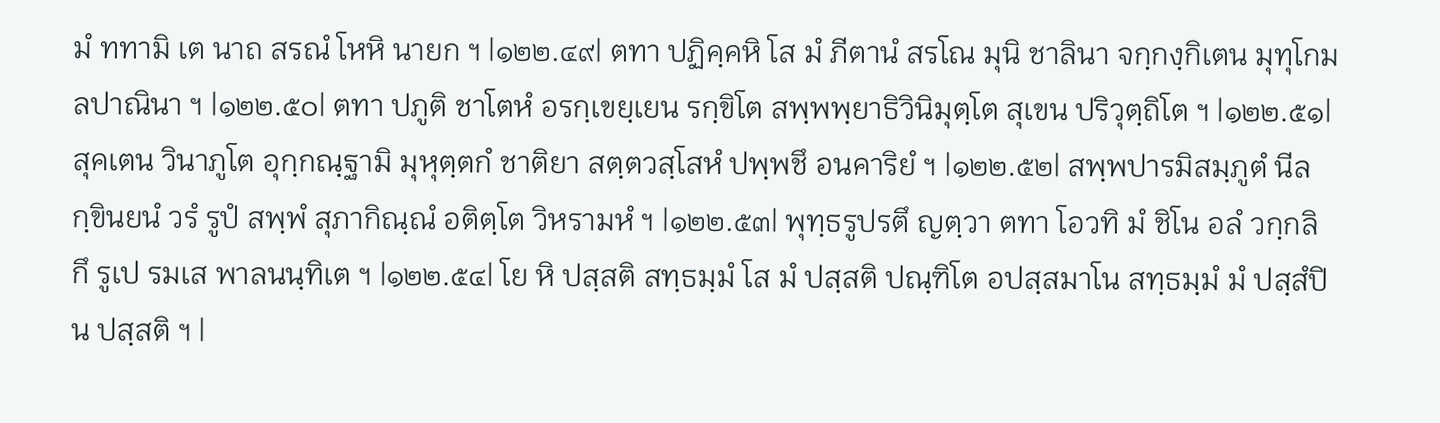มํ ททามิ เต นาถ สรณํ โหหิ นายก ฯ |๑๒๒.๔๙| ตทา ปฏิคฺคหิ โส มํ ภีตานํ สรโณ มุนิ ชาลินา จกฺกงฺกิเตน มุทุโกมลปาณินา ฯ |๑๒๒.๕๐| ตทา ปภูติ ชาโตหํ อรกฺเขยฺเยน รกฺขิโต สพฺพพฺยาธิวินิมุตฺโต สุเขน ปริวุตฺถิโต ฯ |๑๒๒.๕๑| สุคเตน วินาภูโต อุกฺกณฺฐามิ มุหุตฺตกํ ชาติยา สตฺตวสฺโสหํ ปพฺพชึ อนคาริยํ ฯ |๑๒๒.๕๒| สพฺพปารมิสมฺภูตํ นีลกฺขินยนํ วรํ รูปํ สพฺพํ สุภากิณฺณํ อติตฺโต วิหรามหํ ฯ |๑๒๒.๕๓| พุทฺธรูปรตึ ญตฺวา ตทา โอวทิ มํ ชิโน อลํ วกฺกลิ กึ รูเป รมเส พาลนนฺทิเต ฯ |๑๒๒.๕๔| โย หิ ปสฺสติ สทฺธมฺมํ โส มํ ปสฺสติ ปณฺฑิโต อปสฺสมาโน สทฺธมฺมํ มํ ปสฺสํปิ น ปสฺสติ ฯ |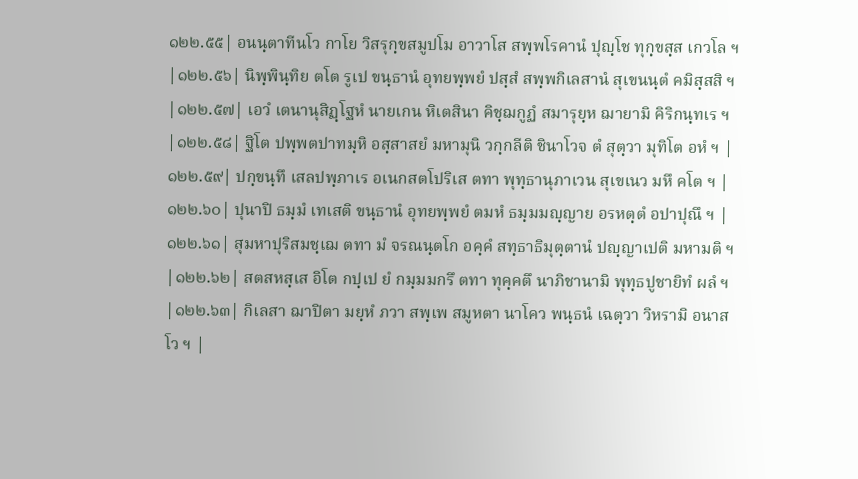๑๒๒.๕๕| อนนฺตาทีนโว กาโย วิสรุกฺขสมูปโม อาวาโส สพฺพโรคานํ ปุญฺโช ทุกฺขสฺส เกวโล ฯ |๑๒๒.๕๖| นิพฺพินฺทิย ตโต รูเป ขนฺธานํ อุทยพฺพยํ ปสฺสํ สพฺพกิเลสานํ สุเขนนฺตํ คมิสฺสสิ ฯ |๑๒๒.๕๗| เอวํ เตนานุสิฏฺโฐหํ นายเกน หิเตสินา คิชฺฌกูฏํ สมารุยฺห ฌายามิ คิริกนฺทเร ฯ |๑๒๒.๕๘| ฐิโต ปพฺพตปาทมฺหิ อสฺสาสยํ มหามุนิ วกฺกลีติ ชินาโวจ ตํ สุตฺวา มุทิโต อหํ ฯ |๑๒๒.๕๙| ปกฺขนฺทึ เสลปพฺภาเร อเนกสตโปริเส ตทา พุทฺธานุภาเวน สุเขเนว มหึ คโต ฯ |๑๒๒.๖๐| ปุนาปิ ธมฺมํ เทเสติ ขนฺธานํ อุทยพฺพยํ ตมหํ ธมฺมมญฺญาย อรหตฺตํ อปาปุณึ ฯ |๑๒๒.๖๑| สุมหาปุริสมชฺเฌ ตทา มํ จรณนฺตโก อคฺคํ สทฺธาธิมุตฺตานํ ปญฺญาเปติ มหามติ ฯ |๑๒๒.๖๒| สตสหสฺเส อิโต กปฺเป ยํ กมฺมมกรึ ตทา ทุคฺคตึ นาภิชานามิ พุทฺธปูชายิทํ ผลํ ฯ |๑๒๒.๖๓| กิเลสา ฌาปิตา มยฺหํ ภวา สพฺเพ สมูหตา นาโคว พนฺธนํ เฉตฺวา วิหรามิ อนาสโว ฯ |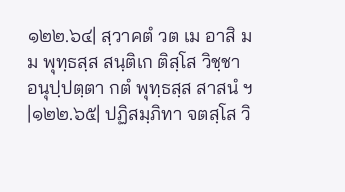๑๒๒.๖๔| สฺวาคตํ วต เม อาสิ มม พุทฺธสฺส สนฺติเก ติสฺโส วิชฺชา อนุปฺปตฺตา กตํ พุทฺธสฺส สาสนํ ฯ |๑๒๒.๖๕| ปฏิสมฺภิทา จตสฺโส วิ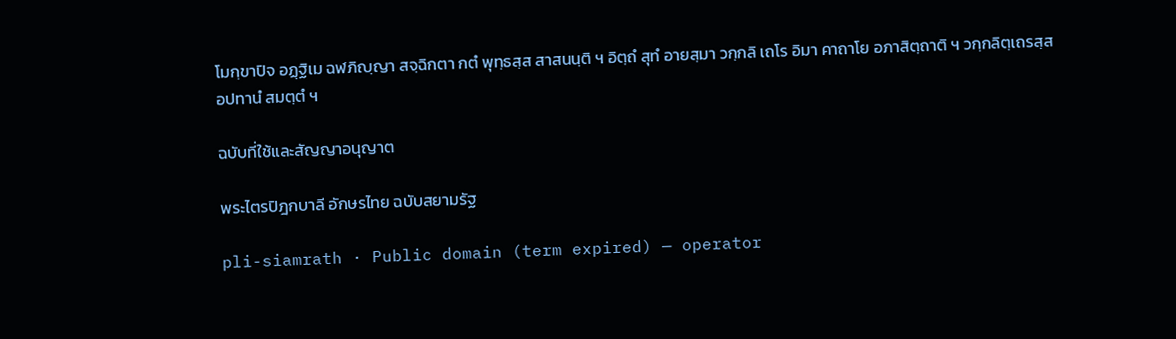โมกฺขาปิจ อฏฺฐิเม ฉฬภิญฺญา สจฺฉิกตา กตํ พุทฺธสฺส สาสนนฺติ ฯ อิตฺถํ สุทํ อายสฺมา วกฺกลิ เถโร อิมา คาถาโย อภาสิตฺถาติ ฯ วกฺกลิตฺเถรสฺส อปทานํ สมตฺตํ ฯ

ฉบับที่ใช้และสัญญาอนุญาต

พระไตรปิฎกบาลี อักษรไทย ฉบับสยามรัฐ

pli-siamrath · Public domain (term expired) — operator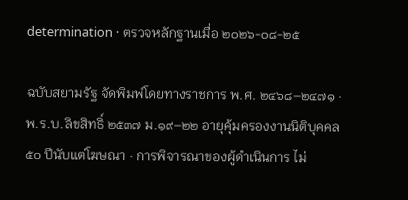determination · ตรวจหลักฐานเมื่อ ๒๐๒๖-๐๘-๒๕

ฉบับสยามรัฐ จัดพิมพ์โดยทางราชการ พ.ศ. ๒๔๖๘–๒๔๗๑ · พ.ร.บ.ลิขสิทธิ์ ๒๕๓๗ ม.๑๙–๒๒ อายุคุ้มครองงานนิติบุคคล ๕๐ ปีนับแต่โฆษณา · การพิจารณาของผู้ดำเนินการ ไม่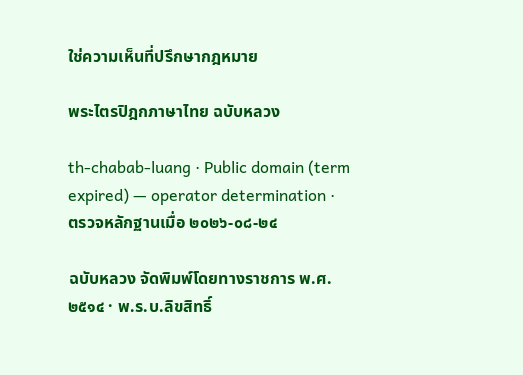ใช่ความเห็นที่ปรึกษากฎหมาย

พระไตรปิฎกภาษาไทย ฉบับหลวง

th-chabab-luang · Public domain (term expired) — operator determination · ตรวจหลักฐานเมื่อ ๒๐๒๖-๐๘-๒๔

ฉบับหลวง จัดพิมพ์โดยทางราชการ พ.ศ. ๒๕๑๔ · พ.ร.บ.ลิขสิทธิ์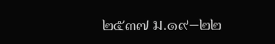๒๕๓๗ ม.๑๙–๒๒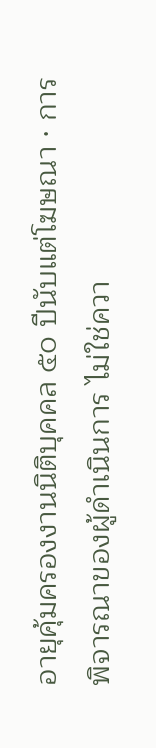อายุคุ้มครองงานนิติบุคคล ๕๐ ปีนับแต่โฆษณา · การพิจารณาของผู้ดำเนินการ ไม่ใช่ควา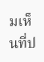มเห็นที่ป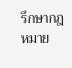รึกษากฎหมาย